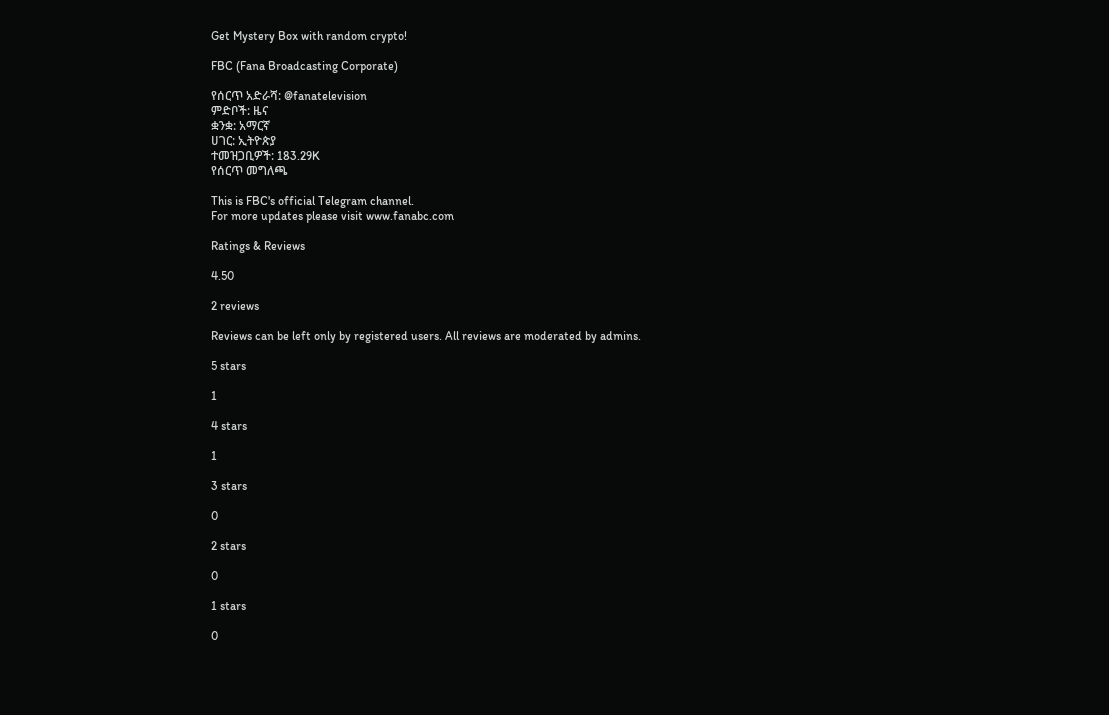Get Mystery Box with random crypto!

FBC (Fana Broadcasting Corporate)

የሰርጥ አድራሻ: @fanatelevision
ምድቦች: ዜና
ቋንቋ: አማርኛ
ሀገር: ኢትዮጵያ
ተመዝጋቢዎች: 183.29K
የሰርጥ መግለጫ

This is FBC's official Telegram channel.
For more updates please visit www.fanabc.com

Ratings & Reviews

4.50

2 reviews

Reviews can be left only by registered users. All reviews are moderated by admins.

5 stars

1

4 stars

1

3 stars

0

2 stars

0

1 stars

0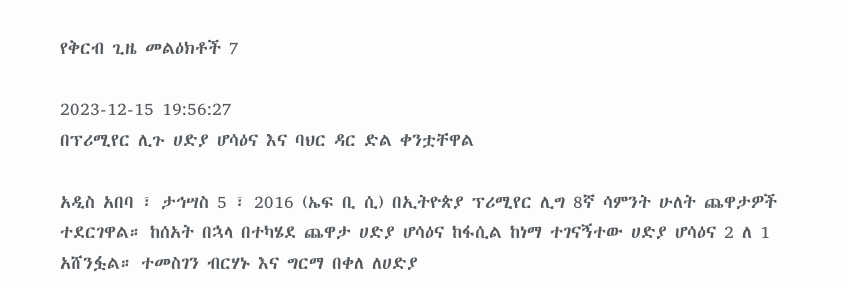የቅርብ ጊዜ መልዕክቶች 7

2023-12-15 19:56:27
በፕሪሚየር ሊጉ ሀድያ ሆሳዕና እና ባህር ዳር ድል ቀንቷቸዋል

አዲስ አበባ ፣ ታኅሣስ 5 ፣ 2016 (ኤፍ ቢ ሲ) በኢትዮጵያ ፕሪሚየር ሊግ 8ኛ ሳምንት ሁለት ጨዋታዎች ተደርገዋል። ከሰአት በኋላ በተካሄደ ጨዋታ ሀድያ ሆሳዕና ከፋሲል ከነማ ተገናኝተው ሀድያ ሆሳዕና 2 ለ 1 አሸንፏል። ተመስገን ብርሃኑ እና ግርማ በቀለ ለሀድያ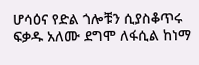ሆሳዕና የድል ጎሎቹን ሲያስቆጥሩ ፍቃዱ አለሙ ደግሞ ለፋሲል ከነማ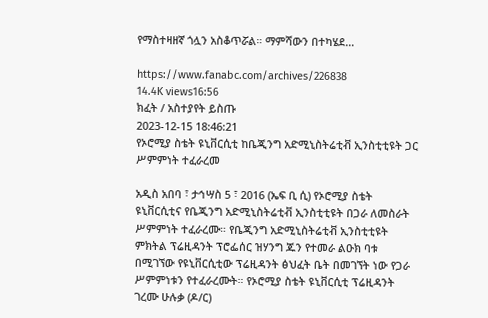የማስተዛዘኛ ጎሏን አስቆጥሯል። ማምሻውን በተካሄደ…

https://www.fanabc.com/archives/226838
14.4K views16:56
ክፈት / አስተያየት ይስጡ
2023-12-15 18:46:21
የኦሮሚያ ስቴት ዩኒቨርሲቲ ከቤጂንግ አድሚኒስትሬቲቭ ኢንስቲቲዩት ጋር ሥምምነት ተፈራረመ

አዲስ አበባ ፣ ታኅሣስ 5 ፣ 2016 (ኤፍ ቢ ሲ) የኦሮሚያ ስቴት ዩኒቨርሲቲና የቤጂንግ አድሚኒስትሬቲቭ ኢንስቲቲዩት በጋራ ለመስራት ሥምምነት ተፈራረሙ። የቤጂንግ አድሚኒስትሬቲቭ ኢንስቲቲዩት ምክትል ፕሬዚዳንት ፕሮፌሰር ዝሃንግ ጁን የተመራ ልዑክ ባቱ በሚገኘው የዩኒቨርሲቲው ፕሬዚዳንት ፅህፈት ቤት በመገኘት ነው የጋራ ሥምምነቱን የተፈራረሙት። የኦሮሚያ ስቴት ዩኒቨርሲቲ ፕሬዚዳንት ገረሙ ሁሉቃ (ዶ/ር)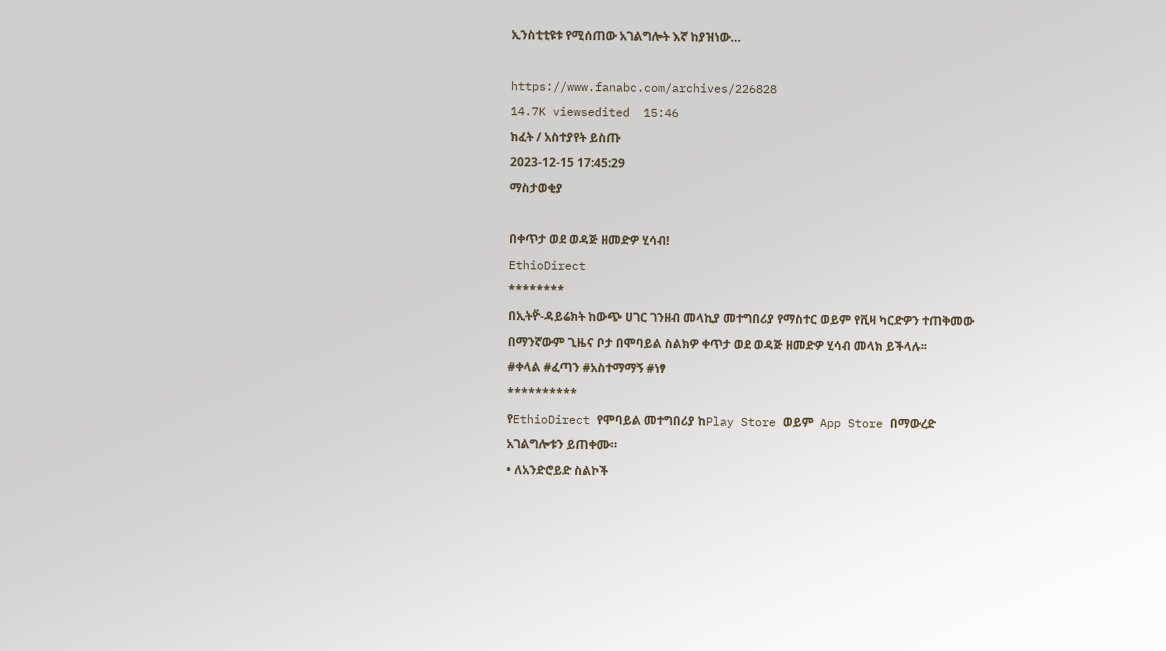ኢንስቲቲዩቱ የሚሰጠው አገልግሎት እኛ ከያዝነው…

https://www.fanabc.com/archives/226828
14.7K viewsedited  15:46
ክፈት / አስተያየት ይስጡ
2023-12-15 17:45:29
ማስታወቂያ

በቀጥታ ወደ ወዳጅ ዘመድዎ ሂሳብ!
EthioDirect
********
በኢትዮ፟-ዳይሬክት ከውጭ ሀገር ገንዘብ መላኪያ መተግበሪያ የማስተር ወይም የቪዛ ካርድዎን ተጠቅመው በማንኛውም ጊዜና ቦታ በሞባይል ስልክዎ ቀጥታ ወደ ወዳጅ ዘመድዎ ሂሳብ መላክ ይችላሉ፡፡
#ቀላል #ፈጣን #አስተማማኝ #ነፃ
**********
የEthioDirect የሞባይል መተግበሪያ ከPlay Store ወይም  App Store በማውረድ  አገልግሎቱን ይጠቀሙ።
• ለአንድሮይድ ስልኮች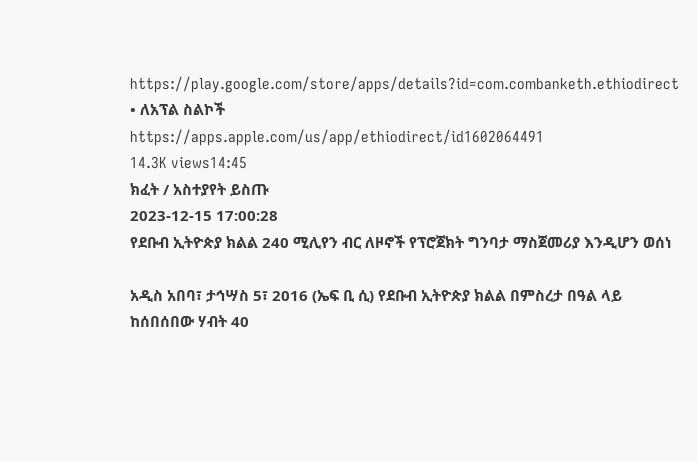https://play.google.com/store/apps/details?id=com.combanketh.ethiodirect
• ለአፕል ስልኮች
https://apps.apple.com/us/app/ethiodirect/id1602064491
14.3K views14:45
ክፈት / አስተያየት ይስጡ
2023-12-15 17:00:28
የደቡብ ኢትዮጵያ ክልል 240 ሚሊየን ብር ለዞኖች የፕሮጀክት ግንባታ ማስጀመሪያ እንዲሆን ወሰነ

አዲስ አበባ፣ ታኅሣስ 5፣ 2016 (ኤፍ ቢ ሲ) የደቡብ ኢትዮጵያ ክልል በምስረታ በዓል ላይ ከሰበሰበው ሃብት 40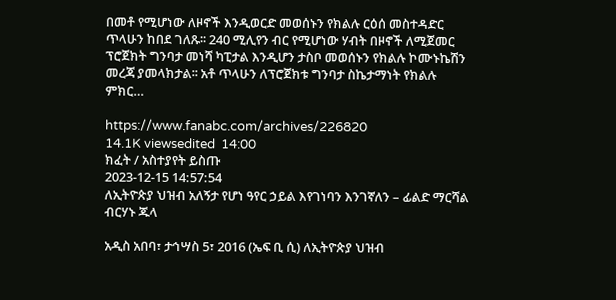በመቶ የሚሆነው ለዞኖች እንዲወርድ መወሰኑን የክልሉ ርዕሰ መስተዳድር ጥላሁን ከበደ ገለጹ፡፡ 240 ሚሊየን ብር የሚሆነው ሃብት በዞኖች ለሚጀመር ፕሮጀክት ግንባታ መነሻ ካፒታል እንዲሆን ታስቦ መወሰኑን የክልሉ ኮሙኑኬሽን መረጃ ያመላክታል፡፡ አቶ ጥላሁን ለፕሮጀክቱ ግንባታ ስኬታማነት የክልሉ ምክር…

https://www.fanabc.com/archives/226820
14.1K viewsedited  14:00
ክፈት / አስተያየት ይስጡ
2023-12-15 14:57:54
ለኢትዮጵያ ህዝብ አለኝታ የሆነ ዓየር ኃይል እየገነባን እንገኛለን – ፊልድ ማርሻል ብርሃኑ ጁላ

አዲስ አበባ፣ ታኅሣስ 5፣ 2016 (ኤፍ ቢ ሲ) ለኢትዮጵያ ህዝብ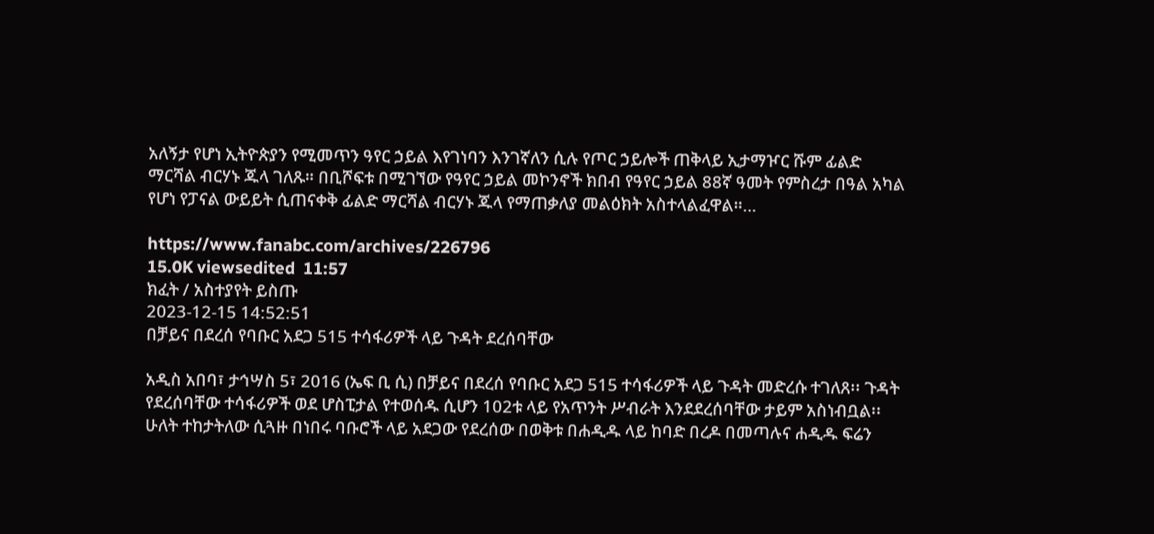አለኝታ የሆነ ኢትዮጵያን የሚመጥን ዓየር ኃይል እየገነባን እንገኛለን ሲሉ የጦር ኃይሎች ጠቅላይ ኢታማዦር ሹም ፊልድ ማርሻል ብርሃኑ ጁላ ገለጹ። በቢሾፍቱ በሚገኘው የዓየር ኃይል መኮንኖች ክበብ የዓየር ኃይል 88ኛ ዓመት የምስረታ በዓል አካል የሆነ የፓናል ውይይት ሲጠናቀቅ ፊልድ ማርሻል ብርሃኑ ጁላ የማጠቃለያ መልዕክት አስተላልፈዋል።…

https://www.fanabc.com/archives/226796
15.0K viewsedited  11:57
ክፈት / አስተያየት ይስጡ
2023-12-15 14:52:51
በቻይና በደረሰ የባቡር አደጋ 515 ተሳፋሪዎች ላይ ጉዳት ደረሰባቸው

አዲስ አበባ፣ ታኅሣስ 5፣ 2016 (ኤፍ ቢ ሲ) በቻይና በደረሰ የባቡር አደጋ 515 ተሳፋሪዎች ላይ ጉዳት መድረሱ ተገለጸ፡፡ ጉዳት የደረሰባቸው ተሳፋሪዎች ወደ ሆስፒታል የተወሰዱ ሲሆን 102ቱ ላይ የአጥንት ሥብራት እንደደረሰባቸው ታይም አስነብቧል፡፡ ሁለት ተከታትለው ሲጓዙ በነበሩ ባቡሮች ላይ አደጋው የደረሰው በወቅቱ በሐዲዱ ላይ ከባድ በረዶ በመጣሉና ሐዲዱ ፍሬን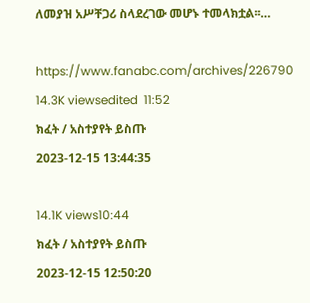ለመያዝ አሥቸጋሪ ስላደረገው መሆኑ ተመላክቷል፡፡…

https://www.fanabc.com/archives/226790
14.3K viewsedited  11:52
ክፈት / አስተያየት ይስጡ
2023-12-15 13:44:35

14.1K views10:44
ክፈት / አስተያየት ይስጡ
2023-12-15 12:50:20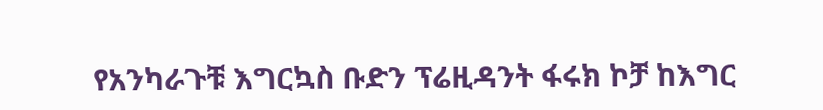የአንካራጉቹ እግርኳስ ቡድን ፕሬዚዳንት ፋሩክ ኮቻ ከእግር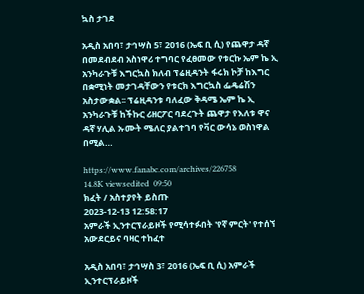ኳስ ታገደ

አዲስ አበባ፣ ታኅሣስ 5፣ 2016 (ኤፍ ቢ ሲ) የጨዋታ ዳኛ በመደብደብ አስነዋሪ ተግባር የፈፀመው የቱርኩ ኤም ኬ ኢ አንካራጉቹ እግርኳስ ክለብ ፕሬዚዳንት ፋሩክ ኮቻ ከእግር በቋሚነት መታገዳቸውን የቱርክ እግርኳስ ፌዴሬሽን አስታውቋል፡፡ ፕሬዚዳንቱ ባለፈው ቅዳሜ ኤም ኬ ኢ አንካራጉቹ ከችኩር ሪዘርፖር ባደረጉት ጨዋታ የእለቱ ዋና ዳኛ ሃሊል ኡሙት ሜለር ያልተገባ የቫር ውሳኔ ወስነዋል በሚል…

https://www.fanabc.com/archives/226758
14.8K viewsedited  09:50
ክፈት / አስተያየት ይስጡ
2023-12-13 12:58:17
አምራች ኢንተርፕራይዞች የሚሳተፉበት 'የኛ ምርት' የተሰኘ አውደርይና ባዛር ተከፈተ

አዲስ አበባ፣ ታኅሣስ 3፣ 2016 (ኤፍ ቢ ሲ) አምራች ኢንተርፕራይዞች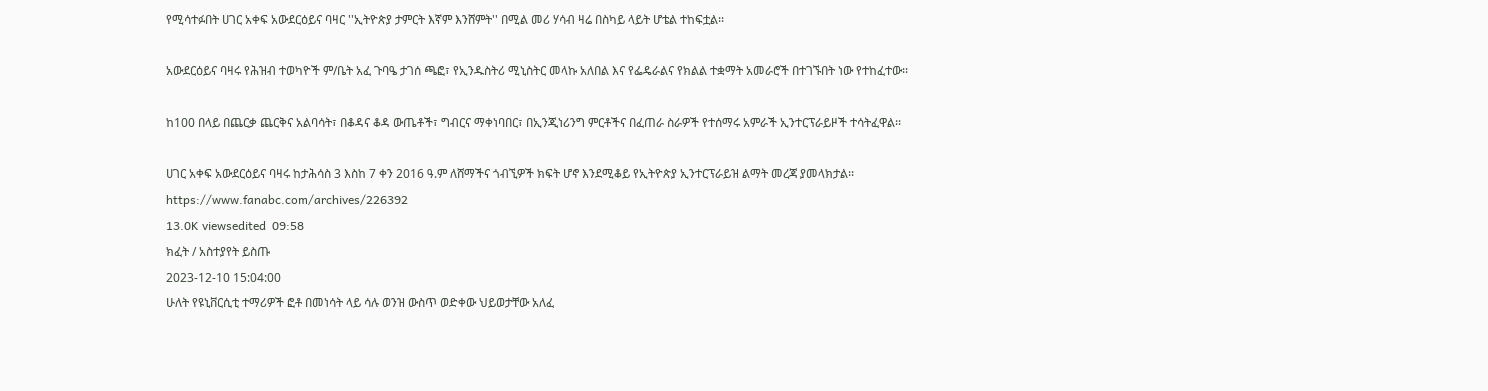የሚሳተፉበት ሀገር አቀፍ አውደርዕይና ባዛር ''ኢትዮጵያ ታምርት እኛም እንሸምት'' በሚል መሪ ሃሳብ ዛሬ በስካይ ላይት ሆቴል ተከፍቷል፡፡

አውደርዕይና ባዛሩ የሕዝብ ተወካዮች ም/ቤት አፈ ጉባዔ ታገሰ ጫፎ፣ የኢንዱስትሪ ሚኒስትር መላኩ አለበል እና የፌዴራልና የክልል ተቋማት አመራሮች በተገኙበት ነው የተከፈተው፡፡

ከ100 በላይ በጨርቃ ጨርቅና አልባሳት፣ በቆዳና ቆዳ ውጤቶች፣ ግብርና ማቀነባበር፣ በኢንጂነሪንግ ምርቶችና በፈጠራ ስራዎች የተሰማሩ አምራች ኢንተርፕራይዞች ተሳትፈዋል፡፡

ሀገር አቀፍ አውደርዕይና ባዛሩ ከታሕሳስ 3 እስከ 7 ቀን 2016 ዓ.ም ለሸማችና ጎብኚዎች ክፍት ሆኖ እንደሚቆይ የኢትዮጵያ ኢንተርፕራይዝ ልማት መረጃ ያመላክታል፡፡https://www.fanabc.com/archives/226392
13.0K viewsedited  09:58
ክፈት / አስተያየት ይስጡ
2023-12-10 15:04:00
ሁለት የዩኒቨርሲቲ ተማሪዎች ፎቶ በመነሳት ላይ ሳሉ ወንዝ ውስጥ ወድቀው ህይወታቸው አለፈ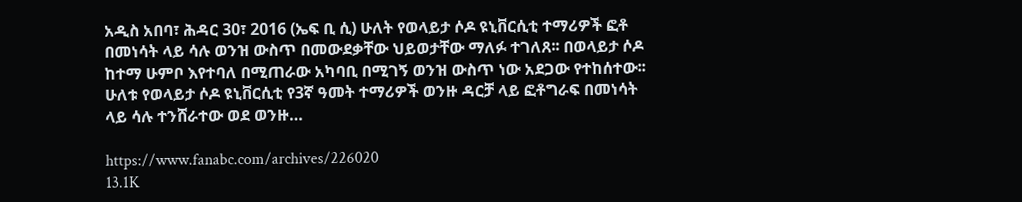አዲስ አበባ፣ ሕዳር 30፣ 2016 (ኤፍ ቢ ሲ) ሁለት የወላይታ ሶዶ ዩኒቨርሲቲ ተማሪዎች ፎቶ በመነሳት ላይ ሳሉ ወንዝ ውስጥ በመውደቃቸው ህይወታቸው ማለፉ ተገለጸ፡፡ በወላይታ ሶዶ ከተማ ሁምቦ እየተባለ በሚጠራው አካባቢ በሚገኝ ወንዝ ውስጥ ነው አደጋው የተከሰተው፡፡ ሁለቱ የወላይታ ሶዶ ዩኒቨርሲቲ የ3ኛ ዓመት ተማሪዎች ወንዙ ዳርቻ ላይ ፎቶግራፍ በመነሳት ላይ ሳሉ ተንሸራተው ወደ ወንዙ…

https://www.fanabc.com/archives/226020
13.1K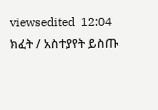viewsedited  12:04
ክፈት / አስተያየት ይስጡ